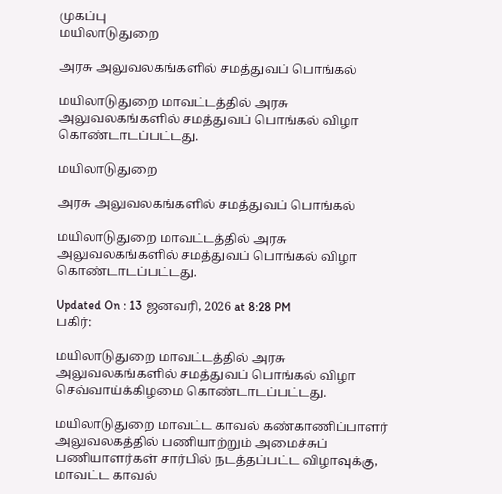முகப்பு
மயிலாடுதுறை

அரசு அலுவலகங்களில் சமத்துவப் பொங்கல்

மயிலாடுதுறை மாவட்டத்தில் அரசு அலுவலகங்களில் சமத்துவப் பொங்கல் விழா கொண்டாடப்பட்டது.

மயிலாடுதுறை

அரசு அலுவலகங்களில் சமத்துவப் பொங்கல்

மயிலாடுதுறை மாவட்டத்தில் அரசு அலுவலகங்களில் சமத்துவப் பொங்கல் விழா கொண்டாடப்பட்டது.

Updated On : 13 ஜனவரி, 2026 at 8:28 PM
பகிர்:

மயிலாடுதுறை மாவட்டத்தில் அரசு அலுவலகங்களில் சமத்துவப் பொங்கல் விழா செவ்வாய்க்கிழமை கொண்டாடப்பட்டது.

மயிலாடுதுறை மாவட்ட காவல் கண்காணிப்பாளர் அலுவலகத்தில் பணியாற்றும் அமைச்சுப் பணியாளர்கள் சார்பில் நடத்தப்பட்ட விழாவுக்கு, மாவட்ட காவல்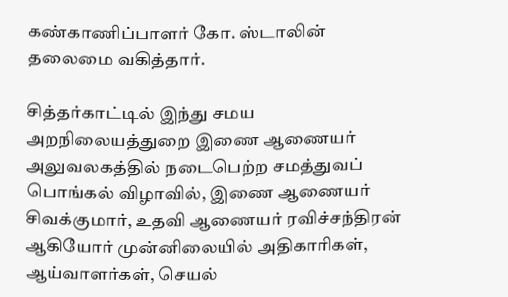கண்காணிப்பாளர் கோ. ஸ்டாலின் தலைமை வகித்தார்.

சித்தர்காட்டில் இந்து சமய அறநிலையத்துறை இணை ஆணையர் அலுவலகத்தில் நடைபெற்ற சமத்துவப் பொங்கல் விழாவில், இணை ஆணையர் சிவக்குமார், உதவி ஆணையர் ரவிச்சந்திரன் ஆகியோர் முன்னிலையில் அதிகாரிகள், ஆய்வாளர்கள், செயல்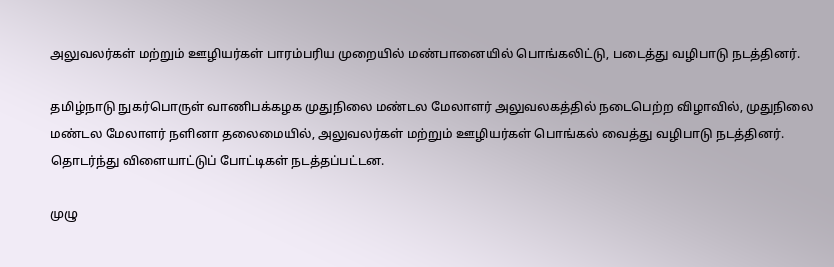அலுவலர்கள் மற்றும் ஊழியர்கள் பாரம்பரிய முறையில் மண்பானையில் பொங்கலிட்டு, படைத்து வழிபாடு நடத்தினர்.

தமிழ்நாடு நுகர்பொருள் வாணிபக்கழக முதுநிலை மண்டல மேலாளர் அலுவலகத்தில் நடைபெற்ற விழாவில், முதுநிலை மண்டல மேலாளர் நளினா தலைமையில், அலுவலர்கள் மற்றும் ஊழியர்கள் பொங்கல் வைத்து வழிபாடு நடத்தினர். தொடர்ந்து விளையாட்டுப் போட்டிகள் நடத்தப்பட்டன.

முழு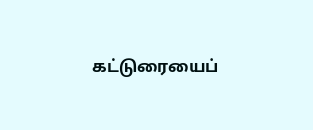கட்டுரையைப்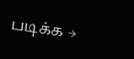படிக்க →